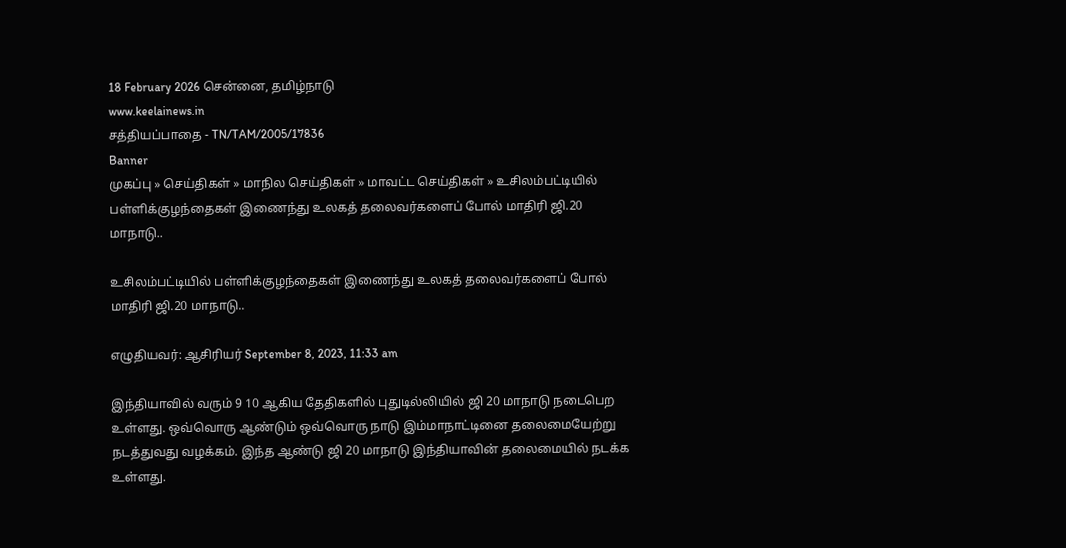18 February 2026 சென்னை, தமிழ்நாடு
www.keelainews.in
சத்தியப்பாதை - TN/TAM/2005/17836
Banner
முகப்பு » செய்திகள் » மாநில செய்திகள் » மாவட்ட செய்திகள் » உசிலம்பட்டியில் பள்ளிக்குழந்தைகள் இணைந்து உலகத் தலைவர்களைப் போல் மாதிரி ஜி.20 மாநாடு..

உசிலம்பட்டியில் பள்ளிக்குழந்தைகள் இணைந்து உலகத் தலைவர்களைப் போல் மாதிரி ஜி.20 மாநாடு..

எழுதியவர்: ஆசிரியர் September 8, 2023, 11:33 am

இந்தியாவில் வரும் 9 10 ஆகிய தேதிகளில் புதுடில்லியில் ஜி 20 மாநாடு நடைபெற உள்ளது. ஒவ்வொரு ஆண்டும் ஒவ்வொரு நாடு இம்மாநாட்டினை தலைமையேற்று நடத்துவது வழக்கம். இந்த ஆண்டு ஜி 20 மாநாடு இந்தியாவின் தலைமையில் நடக்க உள்ளது.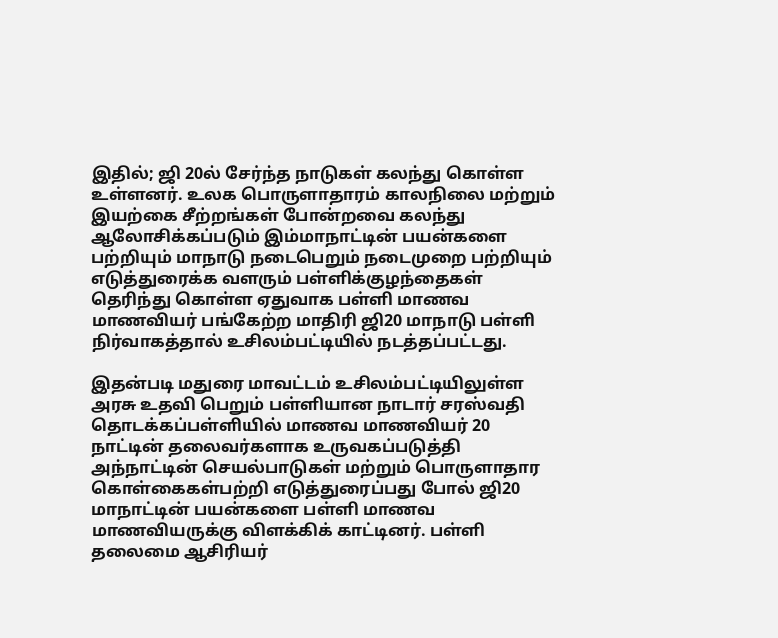இதில்; ஜி 20ல் சேர்ந்த நாடுகள் கலந்து கொள்ள உள்ளனர். உலக பொருளாதாரம் காலநிலை மற்றும் இயற்கை சீற்றங்கள் போன்றவை கலந்து ஆலோசிக்கப்படும் இம்மாநாட்டின் பயன்களை பற்றியும் மாநாடு நடைபெறும் நடைமுறை பற்றியும் எடுத்துரைக்க வளரும் பள்ளிக்குழந்தைகள் தெரிந்து கொள்ள ஏதுவாக பள்ளி மாணவ மாணவியர் பங்கேற்ற மாதிரி ஜி20 மாநாடு பள்ளி நிர்வாகத்தால் உசிலம்பட்டியில் நடத்தப்பட்டது.

இதன்படி மதுரை மாவட்டம் உசிலம்பட்டியிலுள்ள அரசு உதவி பெறும் பள்ளியான நாடார் சரஸ்வதி தொடக்கப்பள்ளியில் மாணவ மாணவியர் 20 நாட்டின் தலைவர்களாக உருவகப்படுத்தி அந்நாட்டின் செயல்பாடுகள் மற்றும் பொருளாதார கொள்கைகள்பற்றி எடுத்துரைப்பது போல் ஜி20 மாநாட்டின் பயன்களை பள்ளி மாணவ மாணவியருக்கு விளக்கிக் காட்டினர். பள்ளி தலைமை ஆசிரியர்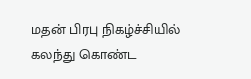மதன் பிரபு நிகழ்ச்சியில் கலந்து கொண்ட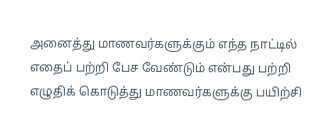அனைத்து மாணவர்களுக்கும் எந்த நாட்டில் எதைப் பற்றி பேச வேண்டும் என்பது பற்றி எழுதிக் கொடுத்து மாணவர்களுக்கு பயிற்சி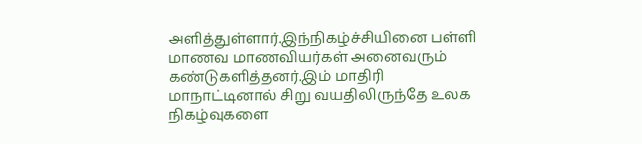அளித்துள்ளார்.இந்நிகழ்ச்சியினை பள்ளி மாணவ மாணவியர்கள் அனைவரும் கண்டுகளித்தனர்.இம் மாதிரி மாநாட்டினால் சிறு வயதிலிருந்தே உலக நிகழ்வுகளை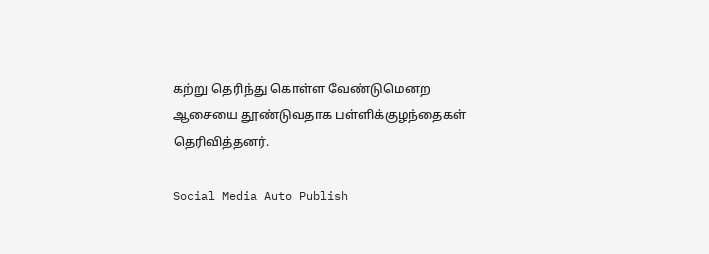கற்று தெரிந்து கொள்ள வேண்டுமெனற ஆசையை தூண்டுவதாக பள்ளிக்குழந்தைகள் தெரிவித்தனர்.

Social Media Auto Publish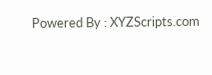Powered By : XYZScripts.com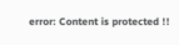error: Content is protected !!